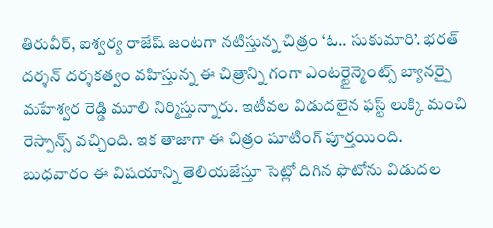తిరువీర్, ఐశ్వర్య రాజేష్ జంటగా నటిస్తున్న చిత్రం ‘ఓ.. సుకుమారి’. భరత్ దర్శన్ దర్శకత్వం వహిస్తున్న ఈ చిత్రాన్ని గంగా ఎంటర్టైన్మెంట్స్ బ్యానర్పై మహేశ్వర రెడ్డి మూలి నిర్మిస్తున్నారు. ఇటీవల విడుదలైన ఫస్ట్ లుక్కి మంచి రెస్పాన్స్ వచ్చింది. ఇక తాజాగా ఈ చిత్రం షూటింగ్ పూర్తయింది. బుధవారం ఈ విషయాన్ని తెలియజేస్తూ సెట్లో దిగిన ఫొటోను విడుదల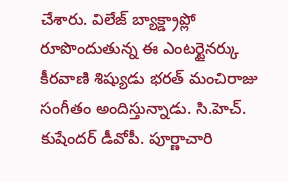చేశారు. విలేజ్ బ్యాక్డ్రాప్లో రూపొందుతున్న ఈ ఎంటర్టైనర్కు కీరవాణి శిష్యుడు భరత్ మంచిరాజు సంగీతం అందిస్తున్నాడు. సి.హెచ్. కుషేందర్ డీవోపీ. పూర్ణాచారి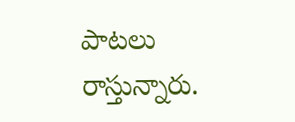పాటలు రాస్తున్నారు.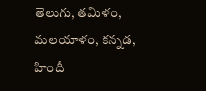తెలుగు, తమిళం, మలయాళం, కన్నడ, హిందీ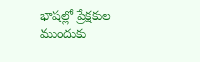భాషల్లో ప్రేక్షకుల ముందుకు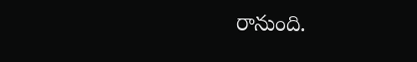రానుంది.